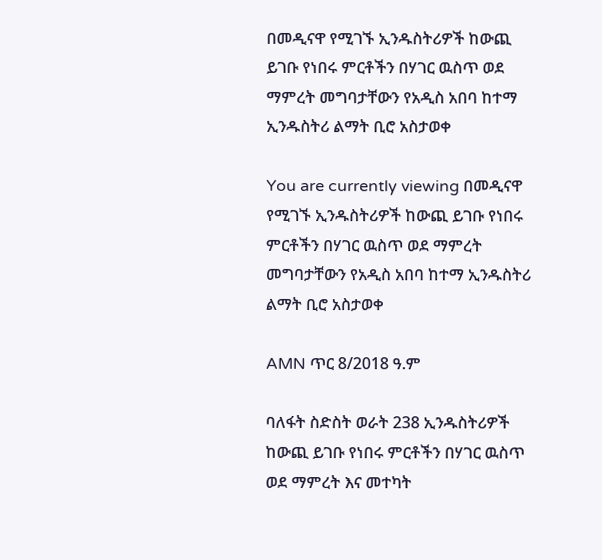በመዲናዋ የሚገኙ ኢንዱስትሪዎች ከውጪ ይገቡ የነበሩ ምርቶችን በሃገር ዉስጥ ወደ ማምረት መግባታቸውን የአዲስ አበባ ከተማ ኢንዱስትሪ ልማት ቢሮ አስታወቀ

You are currently viewing በመዲናዋ የሚገኙ ኢንዱስትሪዎች ከውጪ ይገቡ የነበሩ ምርቶችን በሃገር ዉስጥ ወደ ማምረት መግባታቸውን የአዲስ አበባ ከተማ ኢንዱስትሪ ልማት ቢሮ አስታወቀ

AMN ጥር 8/2018 ዓ.ም

ባለፋት ስድስት ወራት 238 ኢንዱስትሪዎች ከውጪ ይገቡ የነበሩ ምርቶችን በሃገር ዉስጥ ወደ ማምረት እና መተካት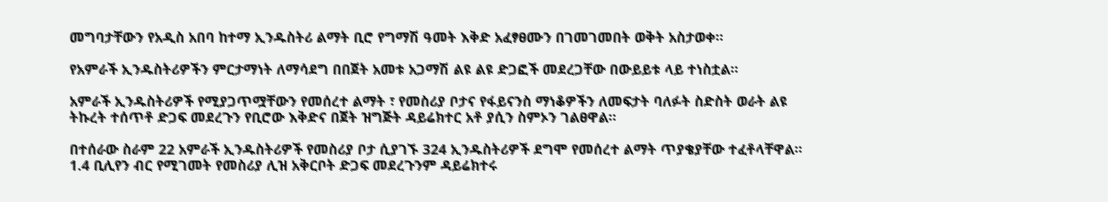መግባታቸውን የአዲስ አበባ ከተማ ኢንዱስትሪ ልማት ቢሮ የግማሽ ዓመት እቅድ አፈፃፀሙን በገመገመበት ወቅት አስታወቀ፡፡

የአምራች ኢንዱስትሪዎችን ምርታማነት ለማሳደግ በበጀት አመቱ አጋማሽ ልዩ ልዩ ድጋፎች መደረጋቸው በውይይቱ ላይ ተነስቷል።

አምራች ኢንዱስትሪዎች የሚያጋጥሟቸውን የመሰረተ ልማት ፣ የመስሪያ ቦታና የፋይናንስ ማነቆዎችን ለመፍታት ባለፉት ስድስት ወራት ልዩ ትኩረት ተሰጥቶ ድጋፍ መደረጉን የቢሮው እቅድና በጀት ዝግጅት ዳይሬክተር አቶ ያሲን ስምኦን ገልፀዋል።

በተሰራው ስራም 22 አምራች ኢንዱስትሪዎች የመስሪያ ቦታ ሲያገኙ 324 ኢንዱስትሪዎች ደግሞ የመሰረተ ልማት ጥያቄያቸው ተፈቶላቸዋል። 1.4 ቢሊየን ብር የሚገመት የመስሪያ ሊዝ አቅርቦት ድጋፍ መደረጉንም ዳይሬክተሩ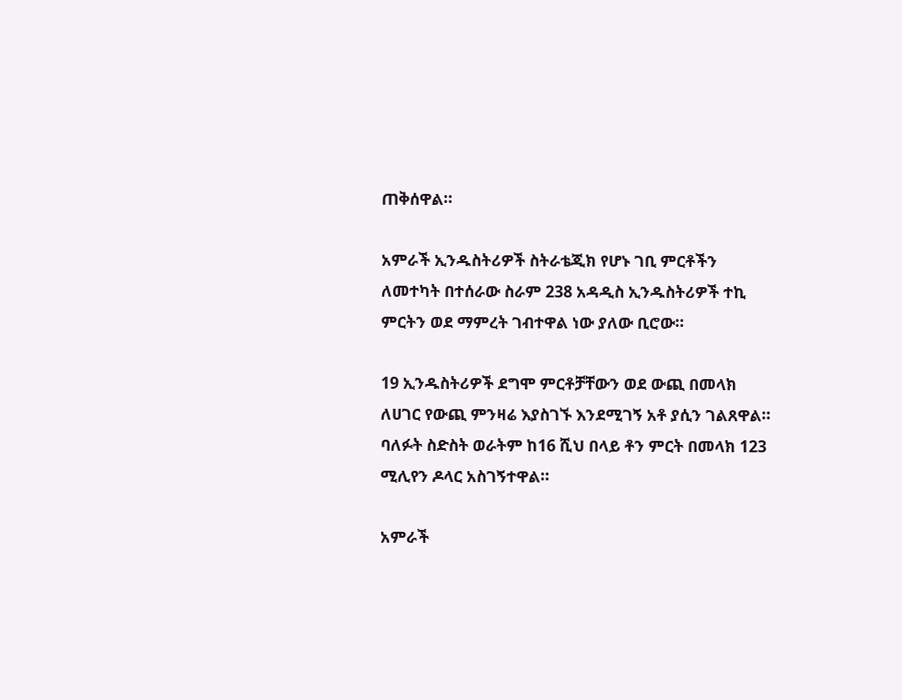ጠቅሰዋል።

አምራች ኢንዱስትሪዎች ስትራቴጂክ የሆኑ ገቢ ምርቶችን ለመተካት በተሰራው ስራም 238 አዳዲስ ኢንዱስትሪዎች ተኪ ምርትን ወደ ማምረት ገብተዋል ነው ያለው ቢሮው።

19 ኢንዱስትሪዎች ደግሞ ምርቶቻቸውን ወደ ውጪ በመላክ ለሀገር የውጪ ምንዛሬ እያስገኙ እንደሚገኝ አቶ ያሲን ገልጸዋል። ባለፉት ስድስት ወራትም ከ16 ሺህ በላይ ቶን ምርት በመላክ 123 ሚሊየን ዶላር አስገኝተዋል።

አምራች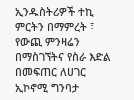ኢንዱስትሪዎች ተኪ ምርትን በማምረት ፣ የውጪ ምንዛሬን በማስገኘትና የስራ እድል በመፍጠር ለሀገር ኢኮኖሚ ግንባታ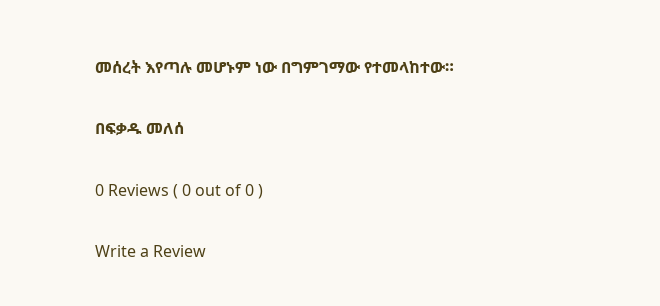መሰረት እየጣሉ መሆኑም ነው በግምገማው የተመላከተው።

በፍቃዱ መለሰ

0 Reviews ( 0 out of 0 )

Write a Review